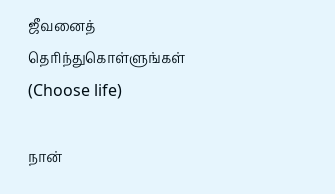ஜீவனைத் தெரிந்துகொள்ளுங்கள் (Choose life)

நான்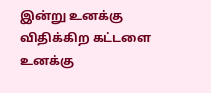இன்று உனக்கு விதிக்கிற கட்டளை உனக்கு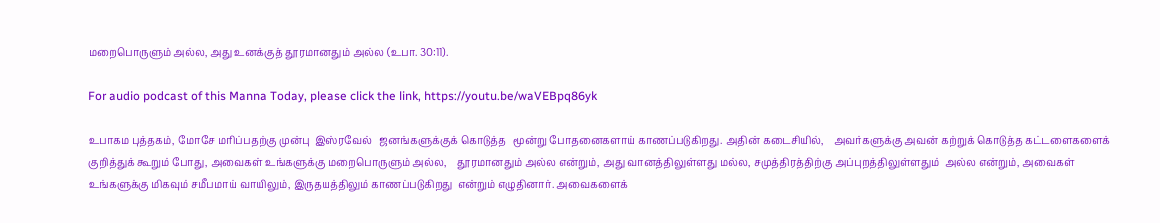மறைபொருளும் அல்ல, அது உனக்குத் தூரமானதும் அல்ல (உபா. 30:11).

For audio podcast of this Manna Today, please click the link, https://youtu.be/waVEBpq86yk

உபாகம புத்தகம், மோசே மரிப்பதற்கு முன்பு  இஸ்ரவேல்   ஜனங்களுக்குக் கொடுத்த   மூன்று போதனைகளாய் காணப்படுகிறது. அதின் கடைசியில்,    அவர்களுக்கு அவன் கற்றுக் கொடுத்த கட்டளைகளைக்  குறித்துக் கூறும் போது, அவைகள் உங்களுக்கு மறைபொருளும் அல்ல,    தூரமானதும் அல்ல என்றும், அது வானத்திலுள்ளது மல்ல, சமுத்திரத்திற்கு அப்புறத்திலுள்ளதும்  அல்ல என்றும், அவைகள் உங்களுக்கு மிகவும் சமீபமாய் வாயிலும், இருதயத்திலும் காணப்படுகிறது  என்றும் எழுதினார். அவைகளைக்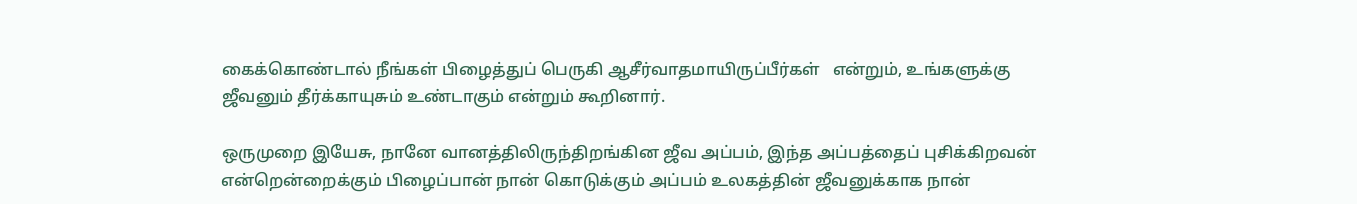கைக்கொண்டால் நீங்கள் பிழைத்துப் பெருகி ஆசீர்வாதமாயிருப்பீர்கள்   என்றும், உங்களுக்கு ஜீவனும் தீர்க்காயுசும் உண்டாகும் என்றும் கூறினார்.

ஒருமுறை இயேசு, நானே வானத்திலிருந்திறங்கின ஜீவ அப்பம், இந்த அப்பத்தைப் புசிக்கிறவன் என்றென்றைக்கும் பிழைப்பான் நான் கொடுக்கும் அப்பம் உலகத்தின் ஜீவனுக்காக நான்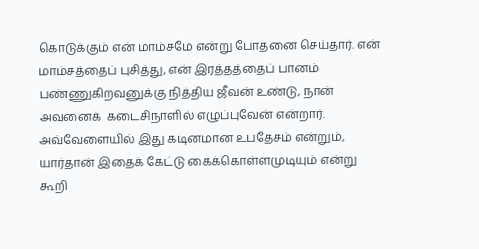கொடுக்கும் என் மாம்சமே என்று போதனை செய்தார். என் மாம்சத்தைப் புசித்து, என் இரத்தத்தைப் பானம் பண்ணுகிறவனுக்கு நித்திய ஜீவன் உண்டு, நான் அவனைக்  கடைசிநாளில் எழுப்புவேன் என்றார். அவ்வேளையில் இது கடினமான உபதேசம் என்றும்,  யார்தான் இதைக் கேட்டு கைக்கொள்ளமுடியும் என்று கூறி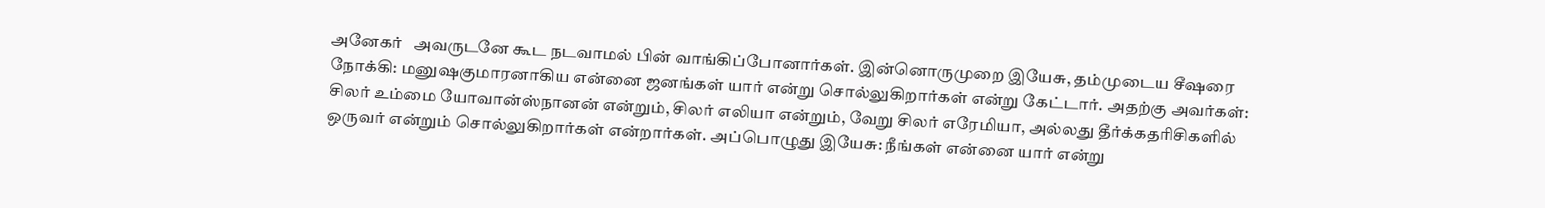அனேகர்   அவருடனே கூட நடவாமல் பின் வாங்கிப்போனார்கள். இன்னொருமுறை இயேசு, தம்முடைய சீஷரை நோக்கி: மனுஷகுமாரனாகிய என்னை ஜனங்கள் யார் என்று சொல்லுகிறார்கள் என்று கேட்டார். அதற்கு அவர்கள்: சிலர் உம்மை யோவான்ஸ்நானன் என்றும், சிலர் எலியா என்றும், வேறு சிலர் எரேமியா, அல்லது தீர்க்கதரிசிகளில் ஒருவர் என்றும் சொல்லுகிறார்கள் என்றார்கள். அப்பொழுது இயேசு: நீங்கள் என்னை யார் என்று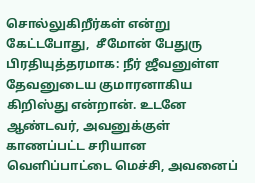சொல்லுகிறீர்கள் என்று கேட்டபோது,  சீமோன் பேதுரு பிரதியுத்தரமாக: நீர் ஜீவனுள்ள தேவனுடைய குமாரனாகிய கிறிஸ்து என்றான். உடனே ஆண்டவர், அவனுக்குள் காணப்பட்ட சரியான வெளிப்பாட்டை மெச்சி, அவனைப்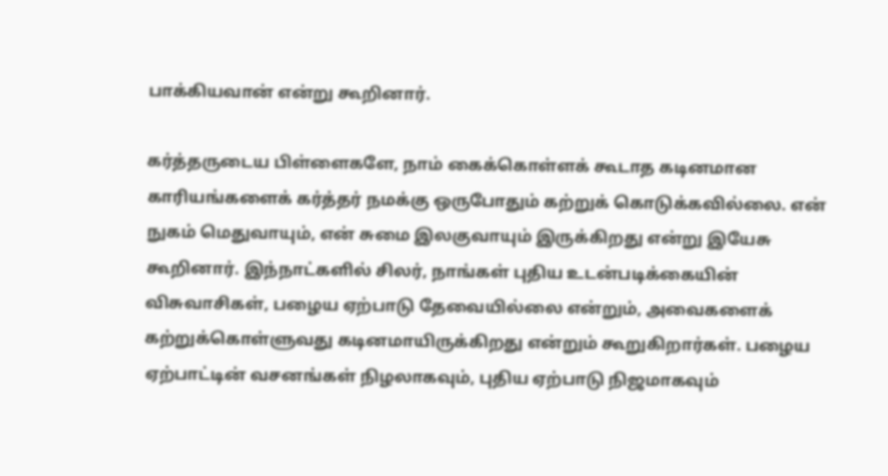பாக்கியவான் என்று கூறினார்.

கர்த்தருடைய பிள்ளைகளே, நாம் கைக்கொள்ளக் கூடாத கடினமான காரியங்களைக் கர்த்தர் நமக்கு ஒருபோதும் கற்றுக் கொடுக்கவில்லை. என் நுகம் மெதுவாயும், என் சுமை இலகுவாயும் இருக்கிறது என்று இயேசு கூறினார். இந்நாட்களில் சிலர், நாங்கள் புதிய உடன்படிக்கையின் விசுவாசிகள், பழைய ஏற்பாடு தேவையில்லை என்றும், அவைகளைக் கற்றுக்கொள்ளுவது கடினமாயிருக்கிறது என்றும் கூறுகிறார்கள். பழைய ஏற்பாட்டின் வசனங்கள் நிழலாகவும், புதிய ஏற்பாடு நிஜமாகவும்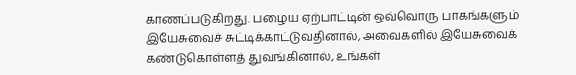காணப்படுகிறது. பழைய ஏற்பாட்டின் ஒவ்வொரு பாகங்களும் இயேசுவைச் சுட்டிக்காட்டுவதினால், அவைகளில் இயேசுவைக் கண்டுகொள்ளத் துவங்கினால், உங்கள்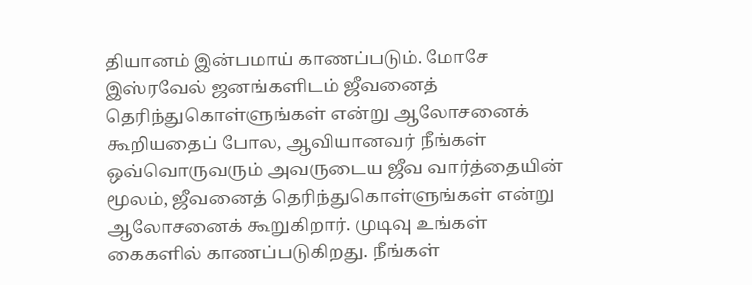தியானம் இன்பமாய் காணப்படும். மோசே இஸ்ரவேல் ஜனங்களிடம் ஜீவனைத் தெரிந்துகொள்ளுங்கள் என்று ஆலோசனைக் கூறியதைப் போல, ஆவியானவர் நீங்கள் ஒவ்வொருவரும் அவருடைய ஜீவ வார்த்தையின் மூலம், ஜீவனைத் தெரிந்துகொள்ளுங்கள் என்று ஆலோசனைக் கூறுகிறார். முடிவு உங்கள் கைகளில் காணப்படுகிறது. நீங்கள்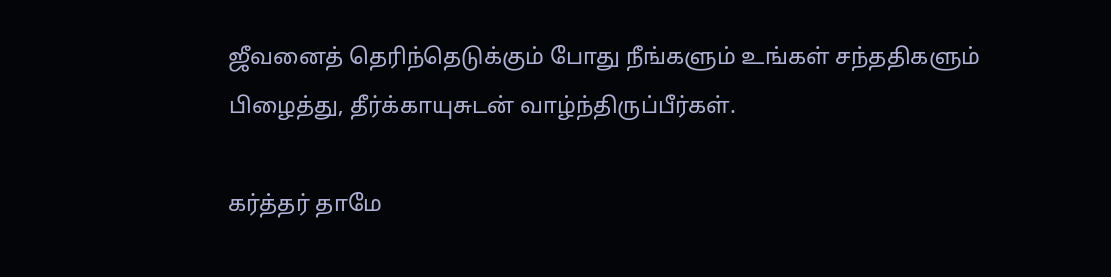ஜீவனைத் தெரிந்தெடுக்கும் போது நீங்களும் உங்கள் சந்ததிகளும் பிழைத்து, தீர்க்காயுசுடன் வாழ்ந்திருப்பீர்கள்.

கர்த்தர் தாமே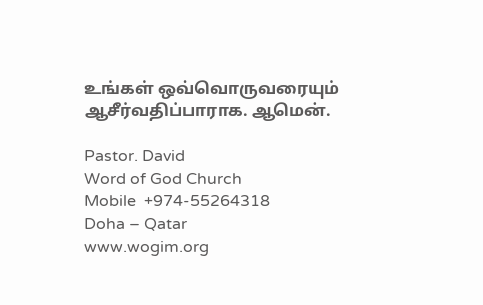உங்கள் ஒவ்வொருவரையும் ஆசீர்வதிப்பாராக. ஆமென்.

Pastor. David
Word of God Church
Mobile  +974-55264318
Doha – Qatar
www.wogim.org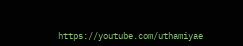https://youtube.com/uthamiyae